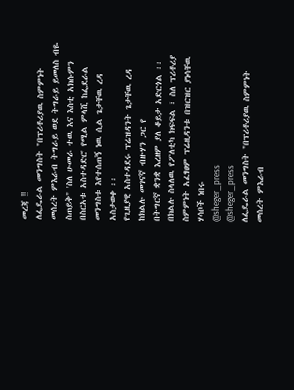መረጃ ‼
ለፌዴራል መንግስት "በፕሪቶሪያዉ ስምምነት መሰረት ምእራብ ትግራይ ወደ ትግራይ ይመለስ ብዬ ስጠይቅ" 'ስለ ሁመራ ተዉ እና እስቲ አክሱምን በስርአቱ አስተዳድር' የሚል ምላሺ ከፌደራል መንግስቱ እየተሰጠኝ ነዉ ሲል ጌታቸዉ ረዳ አስታወቀ ፡፡
የጊዚያዊ አስተዳደሩ ፕሬዝዳንት ጌታቸዉ ረዳ ከክልሉ መገናኛ ብዙሃን ጋር የ
በትግርኛ ቋንቋ እረዘም ያለ ቆይታ አድርጎል ፡፡
በክልሉ ስላለዉ የፖለቲካ ክፍፍል ፣ ስለ ፕሪቶሪያ ስምምነት አፈፃፀም ፕሬዚዳንቱ በዝርዝር ያነሳቸዉ ሃሳቦች ነበሩ
@sheger_press
@sheger_press
ለፌዴራል መንግስት "በፕሪቶሪያዉ ስምምነት መሰረት ምእራብ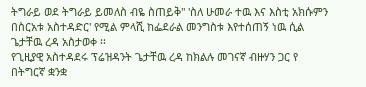ትግራይ ወደ ትግራይ ይመለስ ብዬ ስጠይቅ" 'ስለ ሁመራ ተዉ እና እስቲ አክሱምን በስርአቱ አስተዳድር' የሚል ምላሺ ከፌደራል መንግስቱ እየተሰጠኝ ነዉ ሲል ጌታቸዉ ረዳ አስታወቀ ፡፡
የጊዚያዊ አስተዳደሩ ፕሬዝዳንት ጌታቸዉ ረዳ ከክልሉ መገናኛ ብዙሃን ጋር የ
በትግርኛ ቋንቋ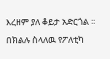እረዘም ያለ ቆይታ አድርጎል ፡፡
በክልሉ ስላለዉ የፖለቲካ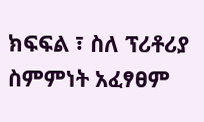ክፍፍል ፣ ስለ ፕሪቶሪያ ስምምነት አፈፃፀም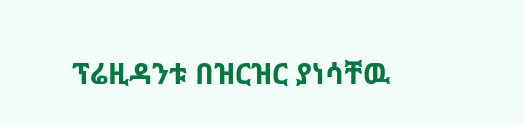ፕሬዚዳንቱ በዝርዝር ያነሳቸዉ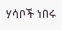ሃሳቦች ነበሩ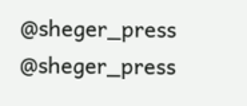@sheger_press
@sheger_press